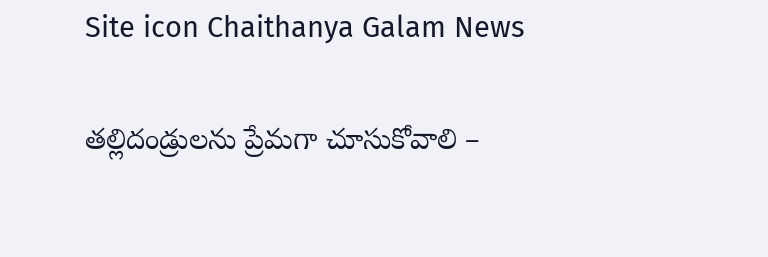Site icon Chaithanya Galam News

తల్లిదండ్రులను ప్రేమగా చూసుకోవాలి –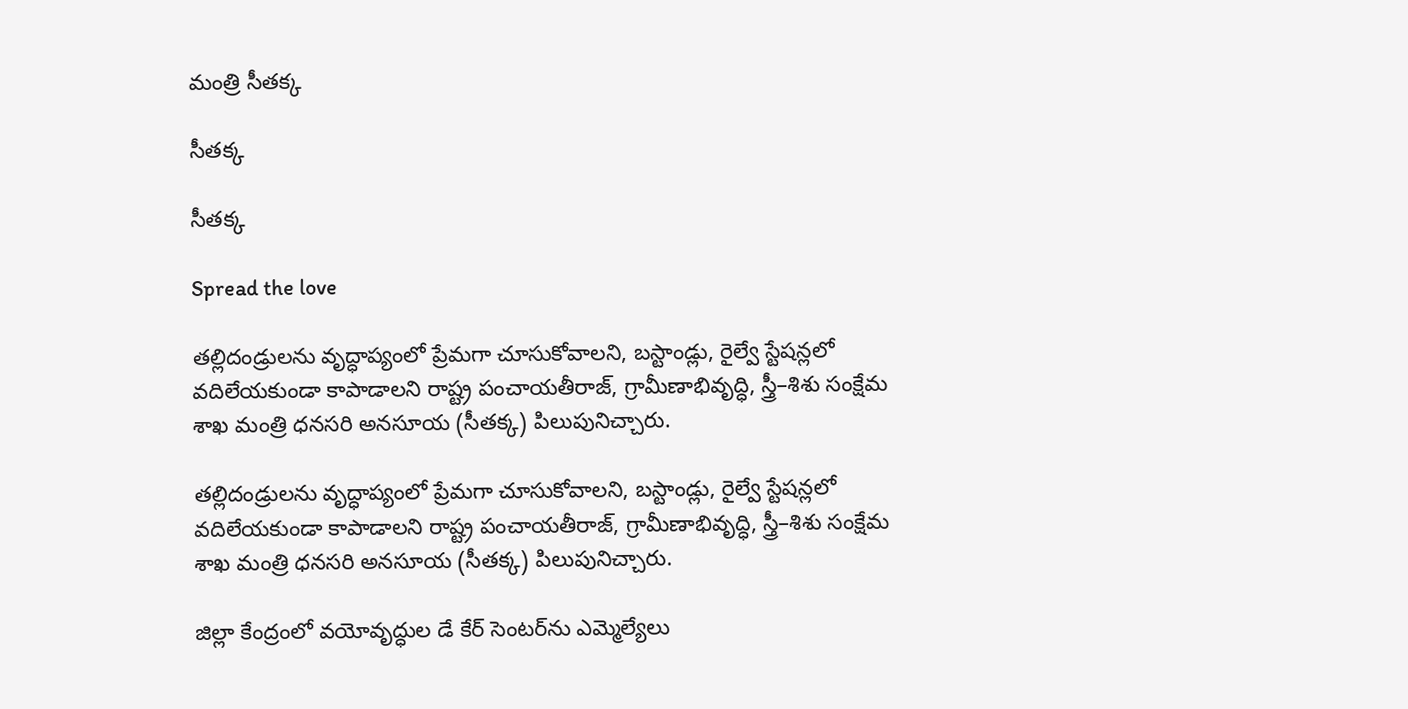మంత్రి సీతక్క

సీతక్క

సీతక్క

Spread the love

తల్లిదండ్రులను వృద్ధాప్యంలో ప్రేమగా చూసుకోవాలని, బస్టాండ్లు, రైల్వే స్టేషన్లలో వదిలేయకుండా కాపాడాలని రాష్ట్ర పంచాయతీరాజ్, గ్రామీణాభివృద్ధి, స్త్రీ–శిశు సంక్షేమ శాఖ మంత్రి ధనసరి అనసూయ (సీతక్క) పిలుపునిచ్చారు.

తల్లిదండ్రులను వృద్ధాప్యంలో ప్రేమగా చూసుకోవాలని, బస్టాండ్లు, రైల్వే స్టేషన్లలో వదిలేయకుండా కాపాడాలని రాష్ట్ర పంచాయతీరాజ్, గ్రామీణాభివృద్ధి, స్త్రీ–శిశు సంక్షేమ శాఖ మంత్రి ధనసరి అనసూయ (సీతక్క) పిలుపునిచ్చారు.

జిల్లా కేంద్రంలో వయోవృద్ధుల డే కేర్ సెంటర్‌ను ఎమ్మెల్యేలు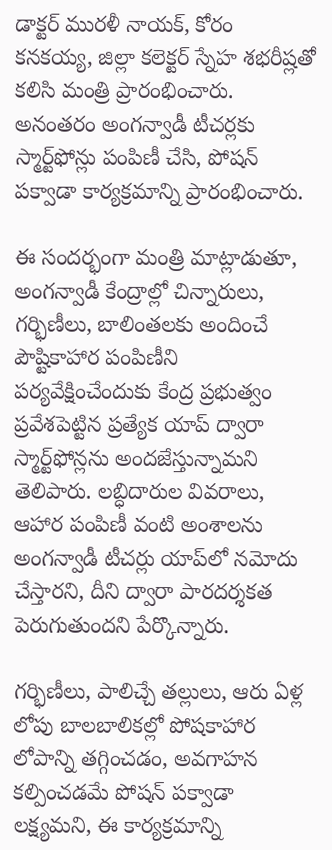డాక్టర్ మురళీ నాయక్, కోరం కనకయ్య, జిల్లా కలెక్టర్ స్నేహ శభరీష్లతో కలిసి మంత్రి ప్రారంభించారు. అనంతరం అంగన్వాడీ టీచర్లకు స్మార్ట్‌ఫోన్లు పంపిణీ చేసి, పోషన్ పక్వాడా కార్యక్రమాన్ని ప్రారంభించారు.

ఈ సందర్భంగా మంత్రి మాట్లాడుతూ, అంగన్వాడీ కేంద్రాల్లో చిన్నారులు, గర్భిణీలు, బాలింతలకు అందించే పౌష్టికాహార పంపిణీని పర్యవేక్షించేందుకు కేంద్ర ప్రభుత్వం ప్రవేశపెట్టిన ప్రత్యేక యాప్ ద్వారా స్మార్ట్‌ఫోన్లను అందజేస్తున్నామని తెలిపారు. లబ్ధిదారుల వివరాలు, ఆహార పంపిణీ వంటి అంశాలను అంగన్వాడీ టీచర్లు యాప్‌లో నమోదు చేస్తారని, దీని ద్వారా పారదర్శకత పెరుగుతుందని పేర్కొన్నారు.

గర్భిణీలు, పాలిచ్చే తల్లులు, ఆరు ఏళ్ల లోపు బాలబాలికల్లో పోషకాహార లోపాన్ని తగ్గించడం, అవగాహన కల్పించడమే పోషన్ పక్వాడా లక్ష్యమని, ఈ కార్యక్రమాన్ని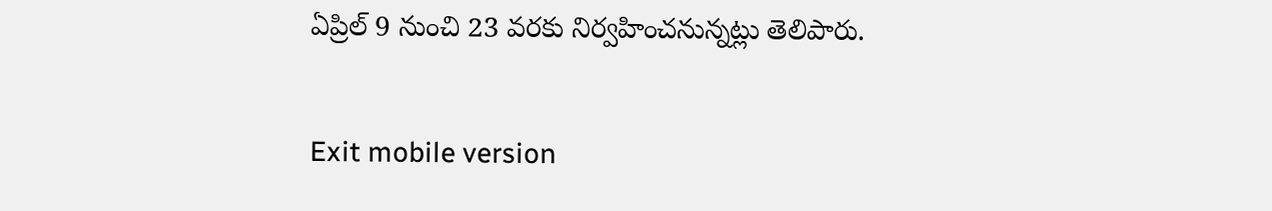ఏప్రిల్ 9 నుంచి 23 వరకు నిర్వహించనున్నట్లు తెలిపారు.

Exit mobile version